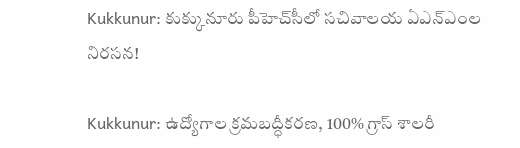Kukkunur: కుక్కునూరు పీహెచ్‌సీలో సచివాలయ ఏఎన్‌ఎంల నిరసన!

Kukkunur: ఉద్యోగాల క్రమబద్ధీకరణ, 100% గ్రాస్ శాలరీ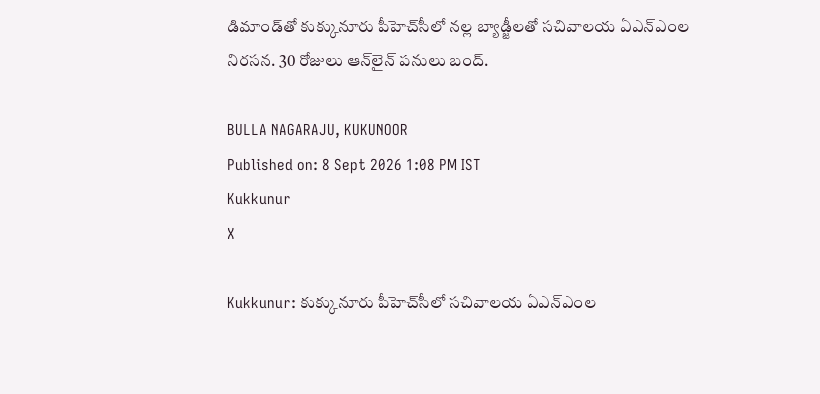డిమాండ్‌తో కుక్కునూరు పీహెచ్‌సీలో నల్ల బ్యాడ్జీలతో సచివాలయ ఏఎన్‌ఎంల నిరసన. 30 రోజులు ఆన్‌లైన్ పనులు బంద్.

BULLA NAGARAJU, KUKUNOOR
Published on: 8 Sept 2026 1:08 PM IST
Kukkunur
X

Kukkunur: కుక్కునూరు పీహెచ్‌సీలో సచివాలయ ఏఎన్‌ఎంల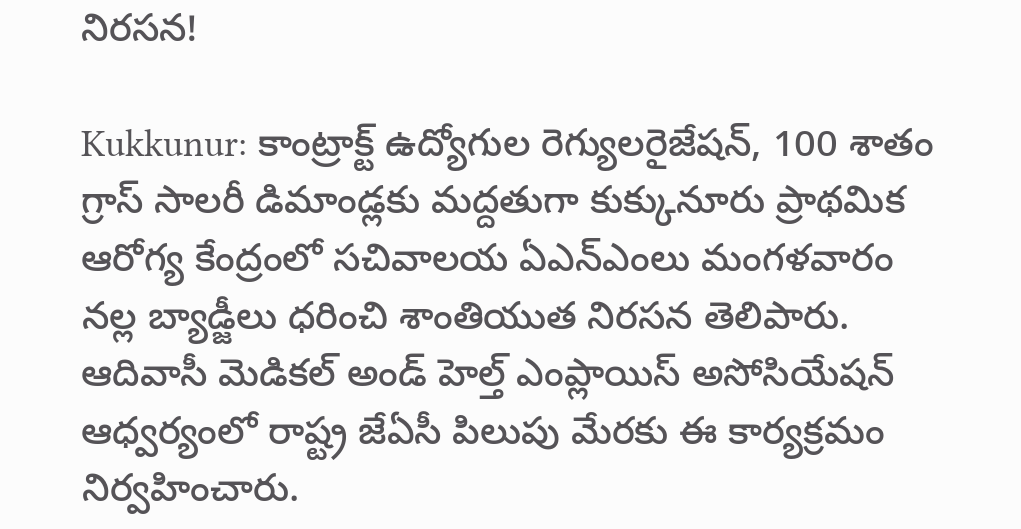నిరసన!

Kukkunur: కాంట్రాక్ట్ ఉద్యోగుల రెగ్యులరైజేషన్, 100 శాతం గ్రాస్‌ సాలరీ డిమాండ్లకు మద్దతుగా కుక్కునూరు ప్రాథమిక ఆరోగ్య కేంద్రంలో సచివాలయ ఏఎన్‌ఎంలు మంగళవారం నల్ల బ్యాడ్జీలు ధరించి శాంతియుత నిరసన తెలిపారు. ఆదివాసీ మెడికల్ అండ్ హెల్త్ ఎంప్లాయిస్ అసోసియేషన్ ఆధ్వర్యంలో రాష్ట్ర జేఏసీ పిలుపు మేరకు ఈ కార్యక్రమం నిర్వహించారు.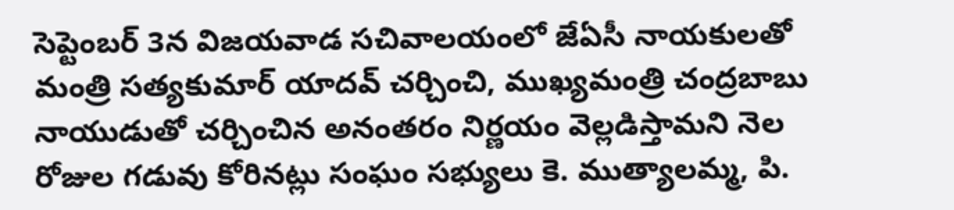సెప్టెంబర్ 3న విజయవాడ సచివాలయంలో జేఏసీ నాయకులతో మంత్రి సత్యకుమార్ యాదవ్ చర్చించి, ముఖ్యమంత్రి చంద్రబాబు నాయుడుతో చర్చించిన అనంతరం నిర్ణయం వెల్లడిస్తామని నెల రోజుల గడువు కోరినట్లు సంఘం సభ్యులు కె. ముత్యాలమ్మ, పి.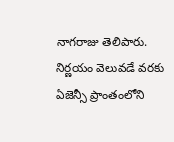నాగరాజు తెలిపారు. నిర్ణయం వెలువడే వరకు ఏజెన్సీ ప్రాంతంలోని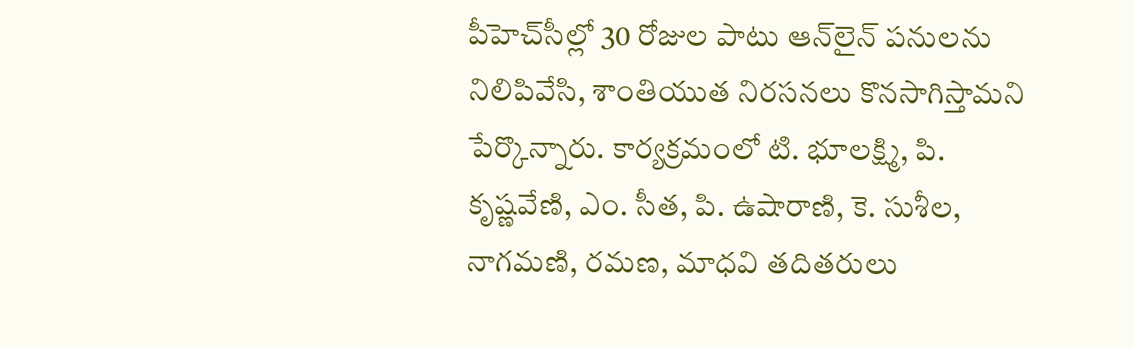పీహెచ్‌సీల్లో 30 రోజుల పాటు ఆన్‌లైన్ పనులను నిలిపివేసి, శాంతియుత నిరసనలు కొనసాగిస్తామని పేర్కొన్నారు. కార్యక్రమంలో టి. భూలక్ష్మి, పి. కృష్ణవేణి, ఎం. సీత, పి. ఉషారాణి, కె. సుశీల, నాగమణి, రమణ, మాధవి తదితరులు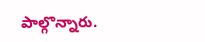పాల్గొన్నారు.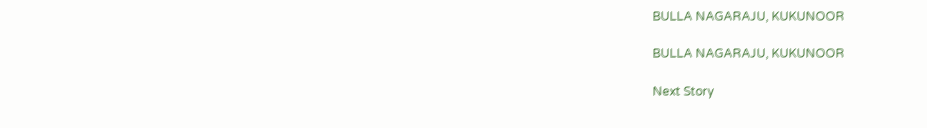BULLA NAGARAJU, KUKUNOOR

BULLA NAGARAJU, KUKUNOOR

Next Story